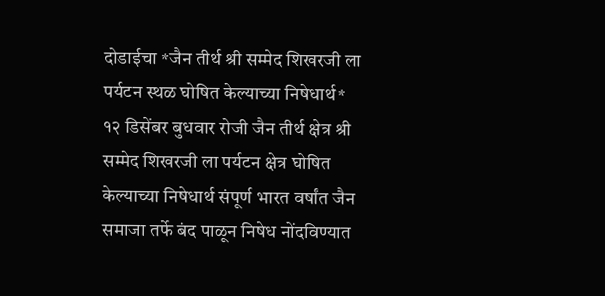दोडाईचा *जैन तीर्थ श्री सम्मेद शिखरजी ला पर्यटन स्थळ घोषित केल्याच्या निषेधार्थ*
१२ डिसेंबर बुधवार रोजी जैन तीर्थ क्षेत्र श्री सम्मेद शिखरजी ला पर्यटन क्षेत्र घोषित केल्याच्या निषेधार्थ संपूर्ण भारत वर्षांत जैन समाजा तर्फे बंद पाळून निषेध नोंदविण्यात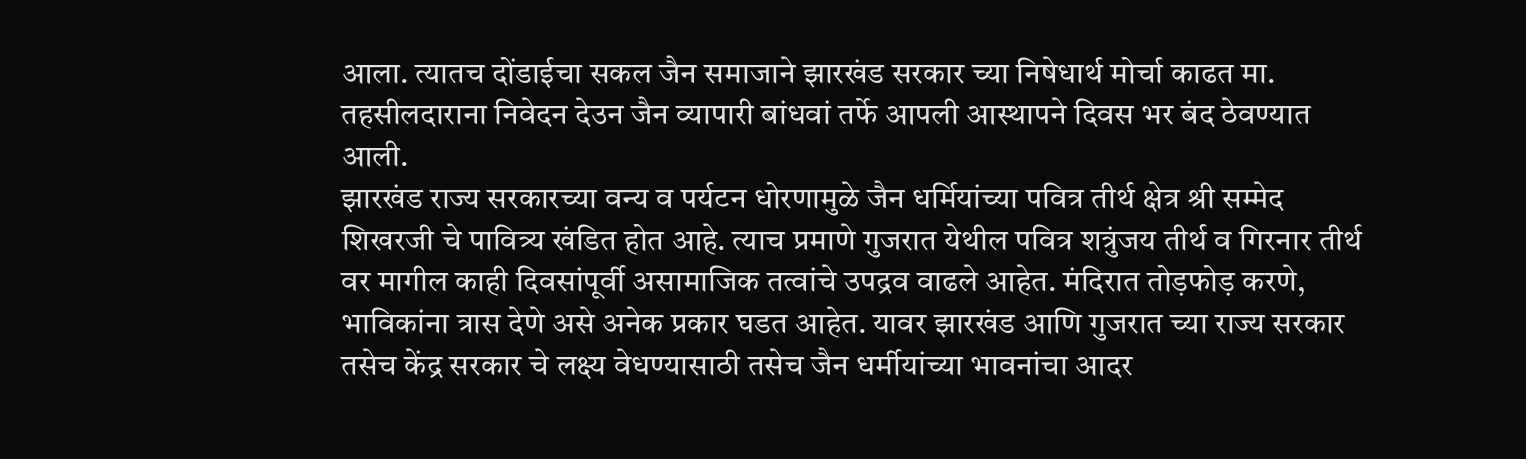आला. त्यातच दोंडाईचा सकल जैन समाजाने झारखंड सरकार च्या निषेधार्थ मोर्चा काढत मा. तहसीलदाराना निवेदन देउन जैन व्यापारी बांधवां तर्फे आपली आस्थापने दिवस भर बंद ठेवण्यात आली.
झारखंड राज्य सरकारच्या वन्य व पर्यटन धोरणामुळे जैन धर्मियांच्या पवित्र तीर्थ क्षेत्र श्री सम्मेद शिखरजी चे पावित्र्य खंडित होत आहे. त्याच प्रमाणे गुजरात येथील पवित्र शत्रुंजय तीर्थ व गिरनार तीर्थ वर मागील काही दिवसांपूर्वी असामाजिक तत्वांचे उपद्रव वाढले आहेत. मंदिरात तोड़फोड़ करणे, भाविकांना त्रास देणे असे अनेक प्रकार घडत आहेत. यावर झारखंड आणि गुजरात च्या राज्य सरकार तसेच केंद्र सरकार चे लक्ष्य वेधण्यासाठी तसेच जैन धर्मीयांच्या भावनांचा आदर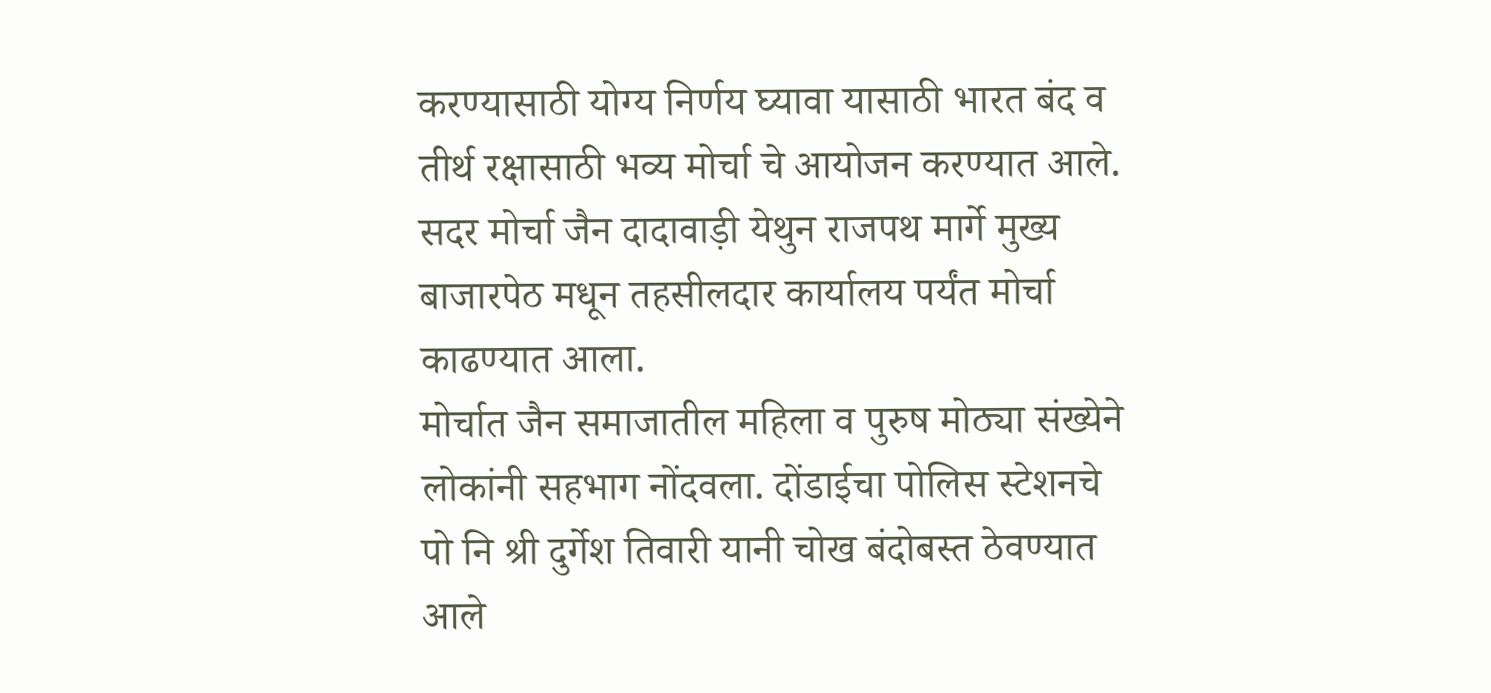करण्यासाठी योग्य निर्णय घ्यावा यासाठी भारत बंद व तीर्थ रक्षासाठी भव्य मोर्चा चे आयोजन करण्यात आले. सदर मोर्चा जैन दादावाड़ी येथुन राजपथ मार्गे मुख्य बाजारपेठ मधून तहसीलदार कार्यालय पर्यंत मोर्चा काढण्यात आला.
मोर्चात जैन समाजातील महिला व पुरुष मोठ्या संख्येने लोकांनी सहभाग नोंदवला. दोंडाईचा पोलिस स्टेशनचे पो नि श्री दुर्गेश तिवारी यानी चोख बंदोबस्त ठेवण्यात आले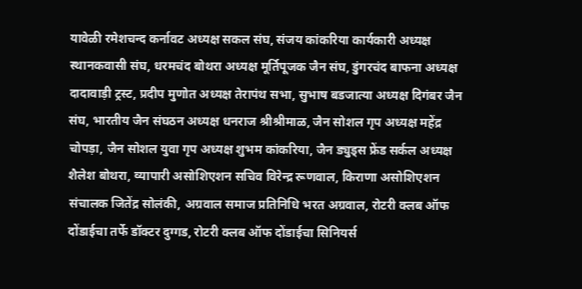यावेळी रमेशचन्द कर्नावट अध्यक्ष सकल संघ, संजय कांकरिया कार्यकारी अध्यक्ष स्थानकवासी संघ, धरमचंद बोथरा अध्यक्ष मूर्तिपूजक जैन संघ, डुंगरचंद बाफना अध्यक्ष दादावाड़ी ट्रस्ट, प्रदीप मुणोत अध्यक्ष तेरापंथ सभा, सुभाष बडजात्या अध्यक्ष दिगंबर जैन संघ, भारतीय जैन संघठन अध्यक्ष धनराज श्रीश्रीमाळ, जैन सोशल गृप अध्यक्ष महेंद्र चोपड़ा, जैन सोशल युवा गृप अध्यक्ष शुभम कांकरिया, जैन ड्युड्स फ्रेंड सर्कल अध्यक्ष शैलेश बोथरा, व्यापारी असोशिएशन सचिव विरेन्द्र रूणवाल, किराणा असोशिएशन संचालक जितेंद्र सोलंकी, अग्रवाल समाज प्रतिनिधि भरत अग्रवाल, रोटरी क्लब ऑफ दोंडाईचा तर्फे डॉक्टर दुग्गड, रोटरी क्लब ऑफ दोंडाईचा सिनियर्स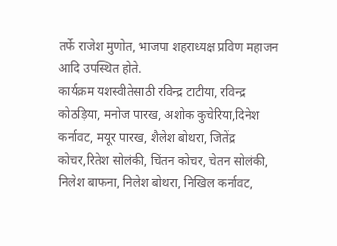तर्फे राजेश मुणोत, भाजपा शहराध्यक्ष प्रविण महाजन आदि उपस्थित होते.
कार्यक्रम यशस्वीतेसाठी रविन्द्र टाटीया, रविन्द्र कोठड़िया, मनोज पारख, अशोक कुचेरिया,दिनेश कर्नावट, मयूर पारख, शैलेश बोथरा, जितेंद्र कोचर,रितेश सोलंकी, चिंतन कोचर, चेतन सोलंकी, निलेश बाफना, निलेश बोथरा, निखिल कर्नावट,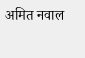अमित नवाल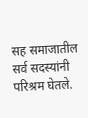सह समाजातील सर्व सदस्यांनी परिश्रम घेतले.